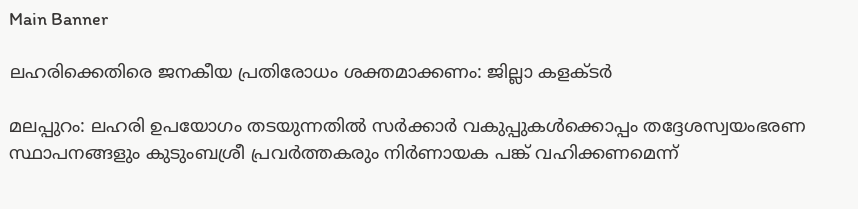Main Banner

ലഹരിക്കെതിരെ ജനകീയ പ്രതിരോധം ശക്തമാക്കണം: ജില്ലാ കളക്ടര്‍

മലപ്പുറം: ലഹരി ഉപയോഗം തടയുന്നതില്‍ സര്‍ക്കാര്‍ വകുപ്പുകള്‍ക്കൊപ്പം തദ്ദേശസ്വയംഭരണ സ്ഥാപനങ്ങളും കുടുംബശ്രീ പ്രവര്‍ത്തകരും നിര്‍ണായക പങ്ക് വഹിക്കണമെന്ന്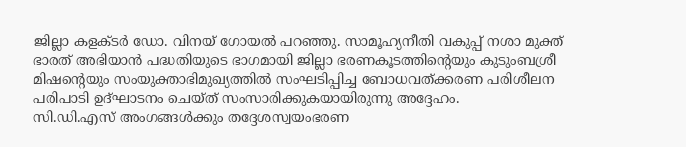ജില്ലാ കളക്ടര്‍ ഡോ. വിനയ് ഗോയല്‍ പറഞ്ഞു. സാമൂഹ്യനീതി വകുപ്പ് നശാ മുക്ത് ഭാരത് അഭിയാന്‍ പദ്ധതിയുടെ ഭാഗമായി ജില്ലാ ഭരണകൂടത്തിന്റെയും കുടുംബശ്രീ മിഷന്റെയും സംയുക്താഭിമുഖ്യത്തില്‍ സംഘടിപ്പിച്ച ബോധവത്ക്കരണ പരിശീലന പരിപാടി ഉദ്ഘാടനം ചെയ്ത് സംസാരിക്കുകയായിരുന്നു അദ്ദേഹം.
സി.ഡി.എസ് അംഗങ്ങള്‍ക്കും തദ്ദേശസ്വയംഭരണ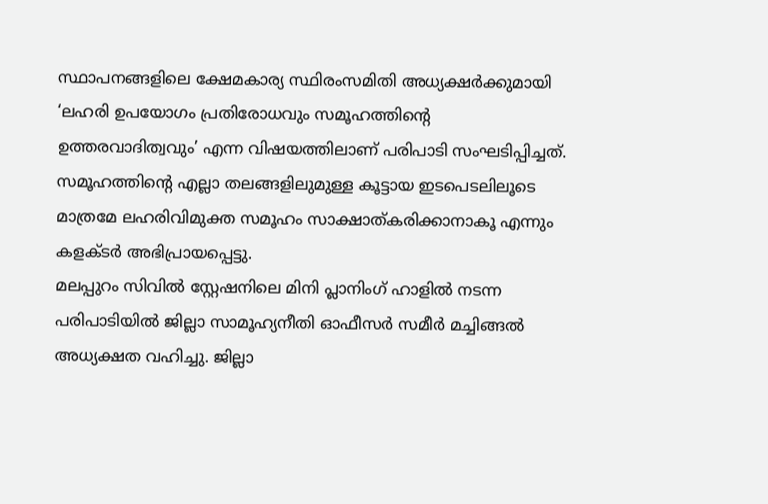സ്ഥാപനങ്ങളിലെ ക്ഷേമകാര്യ സ്ഥിരംസമിതി അധ്യക്ഷര്‍ക്കുമായി ‘ലഹരി ഉപയോഗം പ്രതിരോധവും സമൂഹത്തിന്റെ ഉത്തരവാദിത്വവും’ എന്ന വിഷയത്തിലാണ് പരിപാടി സംഘടിപ്പിച്ചത്. സമൂഹത്തിന്റെ എല്ലാ തലങ്ങളിലുമുള്ള കൂട്ടായ ഇടപെടലിലൂടെ മാത്രമേ ലഹരിവിമുക്ത സമൂഹം സാക്ഷാത്കരിക്കാനാകൂ എന്നും കളക്ടര്‍ അഭിപ്രായപ്പെട്ടു.
മലപ്പുറം സിവില്‍ സ്റ്റേഷനിലെ മിനി പ്ലാനിംഗ് ഹാളില്‍ നടന്ന പരിപാടിയില്‍ ജില്ലാ സാമൂഹ്യനീതി ഓഫീസര്‍ സമീര്‍ മച്ചിങ്ങല്‍ അധ്യക്ഷത വഹിച്ചു. ജില്ലാ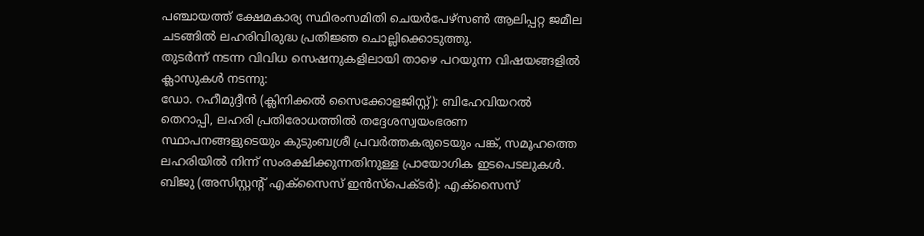പഞ്ചായത്ത് ക്ഷേമകാര്യ സ്ഥിരംസമിതി ചെയര്‍പേഴ്‌സണ്‍ ആലിപ്പറ്റ ജമീല ചടങ്ങിൽ ലഹരിവിരുദ്ധ പ്രതിജ്ഞ ചൊല്ലിക്കൊടുത്തു.
തുടര്‍ന്ന് നടന്ന വിവിധ സെഷനുകളിലായി താഴെ പറയുന്ന വിഷയങ്ങളിൽ ക്ലാസുകൾ നടന്നു:
ഡോ. റഹീമുദ്ദീന്‍ (ക്ലിനിക്കല്‍ സൈക്കോളജിസ്റ്റ്): ബിഹേവിയറല്‍ തെറാപ്പി, ലഹരി പ്രതിരോധത്തില്‍ തദ്ദേശസ്വയംഭരണ സ്ഥാപനങ്ങളുടെയും കുടുംബശ്രീ പ്രവര്‍ത്തകരുടെയും പങ്ക്, സമൂഹത്തെ ലഹരിയില്‍ നിന്ന് സംരക്ഷിക്കുന്നതിനുള്ള പ്രായോഗിക ഇടപെടലുകള്‍.
ബിജു (അസിസ്റ്റന്റ് എക്‌സൈസ് ഇന്‍സ്‌പെക്ടര്‍): എക്‌സൈസ്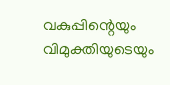വകുപ്പിന്റെയും വിമുക്തിയുടെയും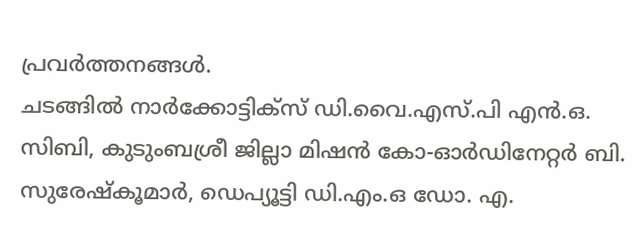പ്രവര്‍ത്തനങ്ങള്‍.
ചടങ്ങിൽ നാര്‍ക്കോട്ടിക്‌സ് ഡി.വൈ.എസ്.പി എന്‍.ഒ. സിബി, കുടുംബശ്രീ ജില്ലാ മിഷന്‍ കോ-ഓര്‍ഡിനേറ്റര്‍ ബി. സുരേഷ്‌കൂമാര്‍, ഡെപ്യൂട്ടി ഡി.എം.ഒ ഡോ. എ.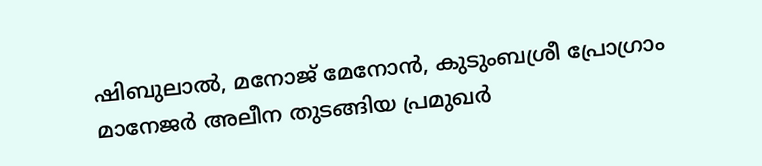ഷിബുലാല്‍, മനോജ് മേനോന്‍, കുടുംബശ്രീ പ്രോഗ്രാം മാനേജര്‍ അലീന തുടങ്ങിയ പ്രമുഖർ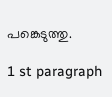പങ്കെടുത്തു.

1 st paragraph